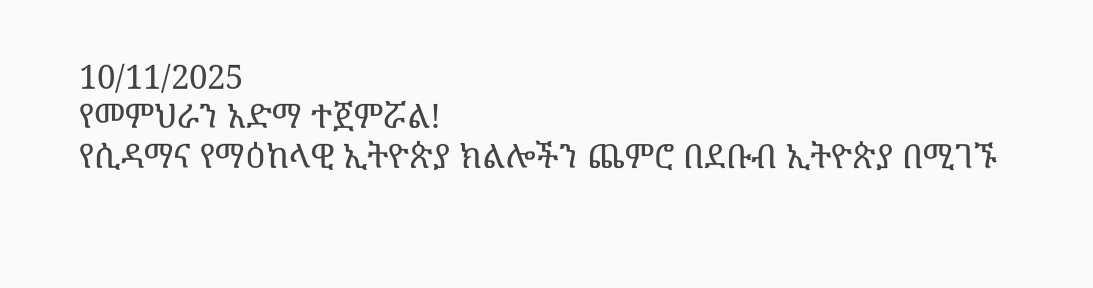10/11/2025
የመምህራን አድማ ተጀምሯል!
የሲዳማና የማዕከላዊ ኢትዮጵያ ክልሎችን ጨምሮ በደቡብ ኢትዮጵያ በሚገኙ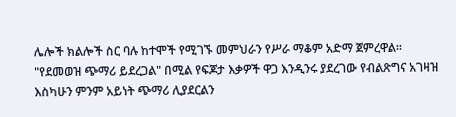ሌሎች ክልሎች ስር ባሉ ከተሞች የሚገኙ መምህራን የሥራ ማቆም አድማ ጀምረዋል።
"የደመወዝ ጭማሪ ይደረጋል" በሚል የፍጆታ እቃዎች ዋጋ እንዲንሩ ያደረገው የብልጽግና አገዛዝ እስካሁን ምንም አይነት ጭማሪ ሊያደርልን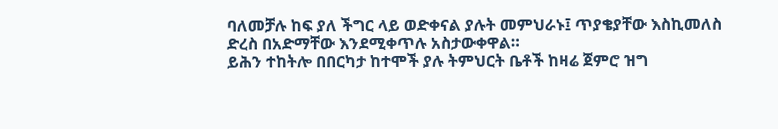ባለመቻሉ ከፍ ያለ ችግር ላይ ወድቀናል ያሉት መምህራኑ፤ ጥያቄያቸው እስኪመለስ ድረስ በአድማቸው እንደሚቀጥሉ አስታውቀዋል።
ይሕን ተከትሎ በበርካታ ከተሞች ያሉ ትምህርት ቤቶች ከዛሬ ጀምሮ ዝግ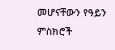መሆናቸውን የዓይን ምስክሮች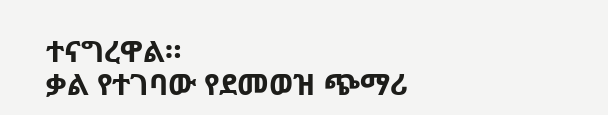ተናግረዋል።
ቃል የተገባው የደመወዝ ጭማሪ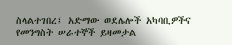ስላልተገበረ፤ አድማው ወደሌሎች አካባቢዎችና የመንግስት ሠራተኞች ይዛመታል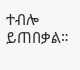ተብሎ ይጠበቃል።